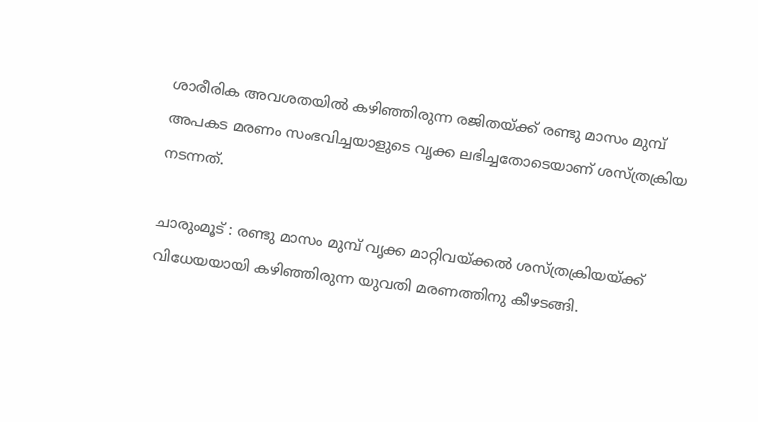ശാരീരിക അവശതയിൽ കഴിഞ്ഞിരുന്ന രജിതയ്ക്ക് രണ്ടു മാസം മുമ്പ് അപകട മരണം സംഭവിച്ചയാളുടെ വൃക്ക ലഭിച്ചതോടെയാണ് ശസ്ത്രക്രിയ നടന്നത്.

ചാരുംമൂട് : രണ്ടു മാസം മുമ്പ് വൃക്ക മാറ്റിവയ്ക്കൽ ശസ്ത്രക്രിയയ്ക്ക് വിധേയയായി കഴിഞ്ഞിരുന്ന യുവതി മരണത്തിനു കീഴടങ്ങി.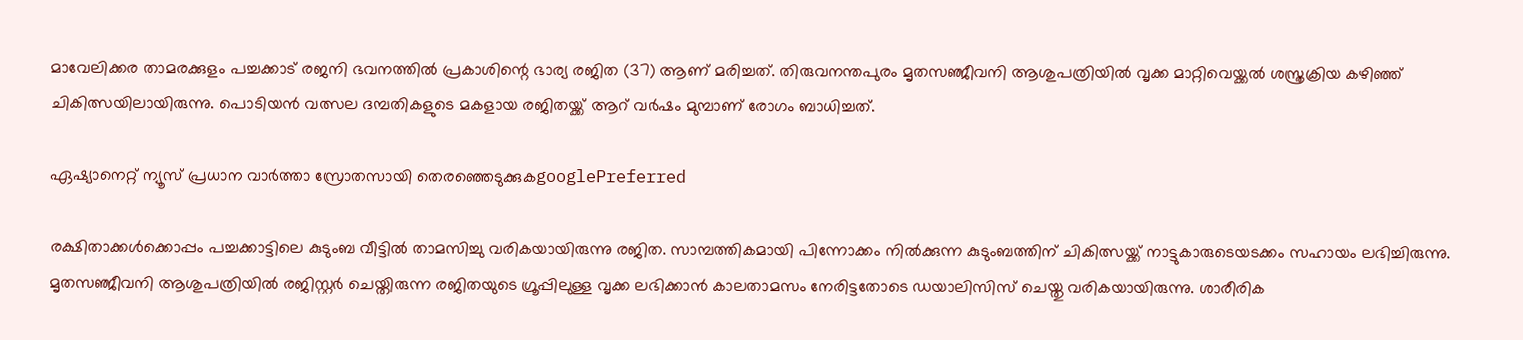മാവേലിക്കര താമരക്കുളം പച്ചക്കാട് രജനി ഭവനത്തിൽ പ്രകാശിന്റെ ഭാര്യ രജിത (37) ആണ് മരിച്ചത്. തിരുവനന്തപുരം മൃതസഞ്ജീവനി ആശുപത്രിയിൽ വൃക്ക മാറ്റിവെയ്ക്കൽ ശസ്ത്രക്രിയ കഴിഞ്ഞ് ചികിത്സയിലായിരുന്നു. പൊടിയൻ വത്സല ദമ്പതികളുടെ മകളായ രജിതയ്ക്ക് ആറ് വർഷം മുമ്പാണ് രോഗം ബാധിച്ചത്.

ഏഷ്യാനെറ്റ് ന്യൂസ് പ്രധാന വാർത്താ സ്രോതസായി തെരഞ്ഞെടുക്കുകgooglePreferred

രക്ഷിതാക്കൾക്കൊപ്പം പച്ചക്കാട്ടിലെ കുടുംബ വീട്ടിൽ താമസിച്ചു വരികയായിരുന്നു രജിത. സാമ്പത്തികമായി പിന്നോക്കം നിൽക്കുന്ന കുടുംബത്തിന് ചികിത്സയ്ക്ക് നാട്ടുകാരുടെയടക്കം സഹായം ലഭിച്ചിരുന്നു. മൃതസഞ്ജീവനി ആശുപത്രിയിൽ രജിസ്റ്റർ ചെയ്തിരുന്ന രജിതയുടെ ഗ്രൂപ്പിലുള്ള വൃക്ക ലഭിക്കാൻ കാലതാമസം നേരിട്ടതോടെ ഡയാലിസിസ് ചെയ്തു വരികയായിരുന്നു. ശാരീരിക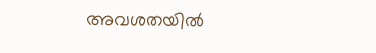അവശതയിൽ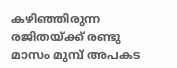കഴിഞ്ഞിരുന്ന രജിതയ്ക്ക് രണ്ടു മാസം മുമ്പ് അപകട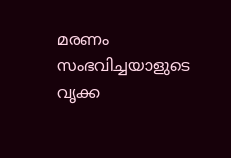മരണം സംഭവിച്ചയാളുടെ വൃക്ക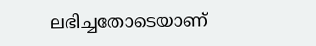ലഭിച്ചതോടെയാണ്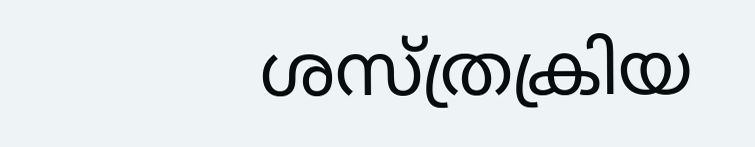ശസ്ത്രക്രിയ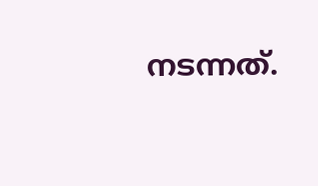നടന്നത്.